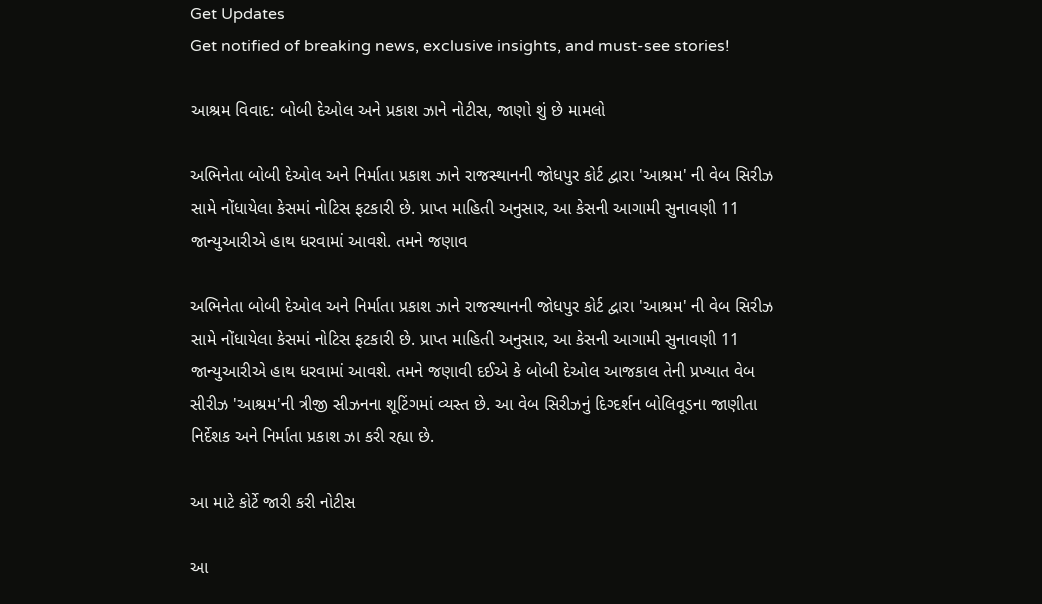Get Updates
Get notified of breaking news, exclusive insights, and must-see stories!

આશ્રમ વિવાદ: બોબી દેઓલ અને પ્રકાશ ઝાને નોટીસ, જાણો શું છે મામલો

અભિનેતા બોબી દેઓલ અને નિર્માતા પ્રકાશ ઝાને રાજસ્થાનની જોધપુર કોર્ટ દ્વારા 'આશ્રમ' ની વેબ સિરીઝ સામે નોંધાયેલા કેસમાં નોટિસ ફટકારી છે. પ્રાપ્ત માહિતી અનુસાર, આ કેસની આગામી સુનાવણી 11 જાન્યુઆરીએ હાથ ધરવામાં આવશે. તમને જણાવ

અભિનેતા બોબી દેઓલ અને નિર્માતા પ્રકાશ ઝાને રાજસ્થાનની જોધપુર કોર્ટ દ્વારા 'આશ્રમ' ની વેબ સિરીઝ સામે નોંધાયેલા કેસમાં નોટિસ ફટકારી છે. પ્રાપ્ત માહિતી અનુસાર, આ કેસની આગામી સુનાવણી 11 જાન્યુઆરીએ હાથ ધરવામાં આવશે. તમને જણાવી દઈએ કે બોબી દેઓલ આજકાલ તેની પ્રખ્યાત વેબ સીરીઝ 'આશ્રમ'ની ત્રીજી સીઝનના શૂટિંગમાં વ્યસ્ત છે. આ વેબ સિરીઝનું દિગ્દર્શન બોલિવૂડના જાણીતા નિર્દેશક અને નિર્માતા પ્રકાશ ઝા કરી રહ્યા છે.

આ માટે કોર્ટે જારી કરી નોટીસ

આ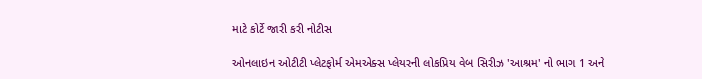માટે કોર્ટે જારી કરી નોટીસ

ઓનલાઇન ઓટીટી પ્લેટફોર્મ એમએક્સ પ્લેયરની લોકપ્રિય વેબ સિરીઝ 'આશ્રમ' નો ભાગ 1 અને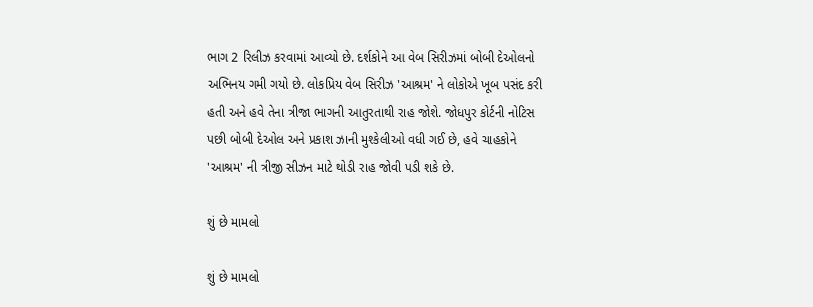ભાગ 2 રિલીઝ કરવામાં આવ્યો છે. દર્શકોને આ વેબ સિરીઝમાં બોબી દેઓલનો અભિનય ગમી ગયો છે. લોકપ્રિય વેબ સિરીઝ 'આશ્રમ' ને લોકોએ ખૂબ પસંદ કરી હતી અને હવે તેના ત્રીજા ભાગની આતુરતાથી રાહ જોશે. જોધપુર કોર્ટની નોટિસ પછી બોબી દેઓલ અને પ્રકાશ ઝાની મુશ્કેલીઓ વધી ગઈ છે, હવે ચાહકોને 'આશ્રમ' ની ત્રીજી સીઝન માટે થોડી રાહ જોવી પડી શકે છે.

શું છે મામલો

શું છે મામલો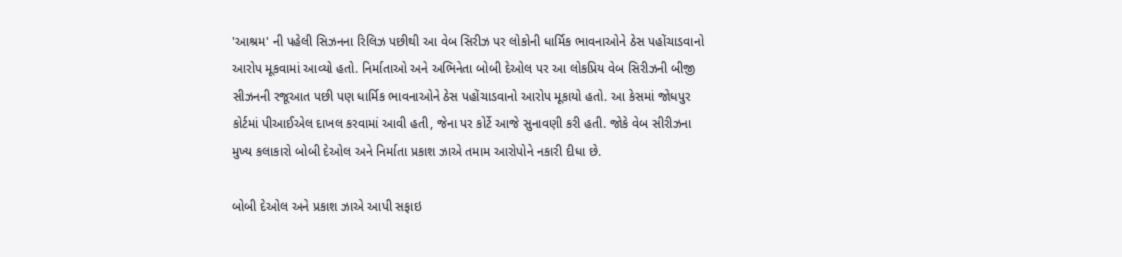'આશ્રમ' ની પહેલી સિઝનના રિલિઝ પછીથી આ વેબ સિરીઝ પર લોકોની ધાર્મિક ભાવનાઓને ઠેસ પહોંચાડવાનો આરોપ મૂકવામાં આવ્યો હતો. નિર્માતાઓ અને અભિનેતા બોબી દેઓલ પર આ લોકપ્રિય વેબ સિરીઝની બીજી સીઝનની રજૂઆત પછી પણ ધાર્મિક ભાવનાઓને ઠેસ પહોંચાડવાનો આરોપ મૂકાયો હતો. આ કેસમાં જોધપુર કોર્ટમાં પીઆઈએલ દાખલ કરવામાં આવી હતી, જેના પર કોર્ટે આજે સુનાવણી કરી હતી. જોકે વેબ સીરીઝના મુખ્ય કલાકારો બોબી દેઓલ અને નિર્માતા પ્રકાશ ઝાએ તમામ આરોપોને નકારી દીધા છે.

બોબી દેઓલ અને પ્રકાશ ઝાએ આપી સફાઇ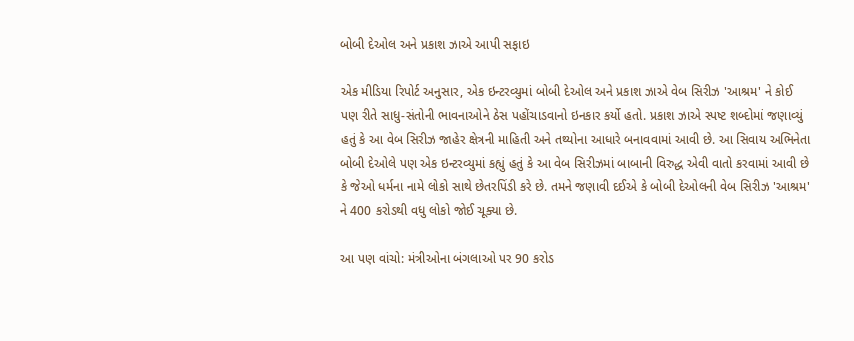બોબી દેઓલ અને પ્રકાશ ઝાએ આપી સફાઇ

એક મીડિયા રિપોર્ટ અનુસાર, એક ઇન્ટરવ્યુમાં બોબી દેઓલ અને પ્રકાશ ઝાએ વેબ સિરીઝ 'આશ્રમ' ને કોઈ પણ રીતે સાધુ-સંતોની ભાવનાઓને ઠેસ પહોંચાડવાનો ઇનકાર કર્યો હતો. પ્રકાશ ઝાએ સ્પષ્ટ શબ્દોમાં જણાવ્યું હતું કે આ વેબ સિરીઝ જાહેર ક્ષેત્રની માહિતી અને તથ્યોના આધારે બનાવવામાં આવી છે. આ સિવાય અભિનેતા બોબી દેઓલે પણ એક ઇન્ટરવ્યુમાં કહ્યું હતું કે આ વેબ સિરીઝમાં બાબાની વિરુદ્ધ એવી વાતો કરવામાં આવી છે કે જેઓ ધર્મના નામે લોકો સાથે છેતરપિંડી કરે છે. તમને જણાવી દઈએ કે બોબી દેઓલની વેબ સિરીઝ 'આશ્રમ' ને 400 કરોડથી વધુ લોકો જોઈ ચૂક્યા છે.

આ પણ વાંચો: મંત્રીઓના બંગલાઓ પર 90 કરોડ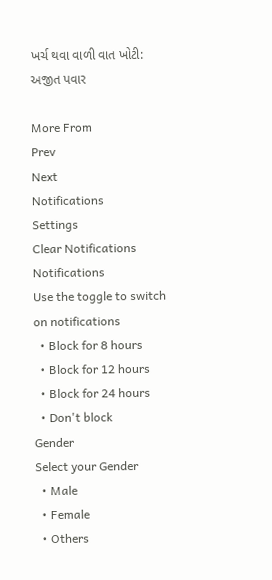ખર્ચ થવા વાળી વાત ખોટી: અજીત પવાર

More From
Prev
Next
Notifications
Settings
Clear Notifications
Notifications
Use the toggle to switch on notifications
  • Block for 8 hours
  • Block for 12 hours
  • Block for 24 hours
  • Don't block
Gender
Select your Gender
  • Male
  • Female
  • Others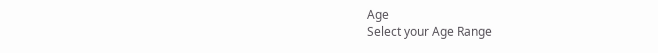Age
Select your Age Range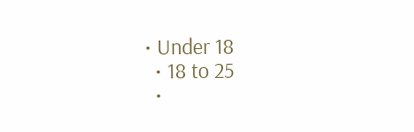• Under 18
  • 18 to 25
  •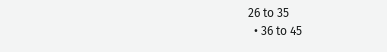26 to 35
  • 36 to 45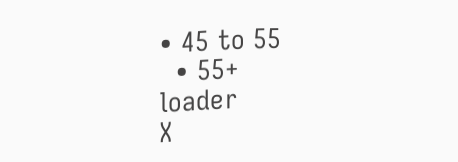• 45 to 55
  • 55+
loader
X